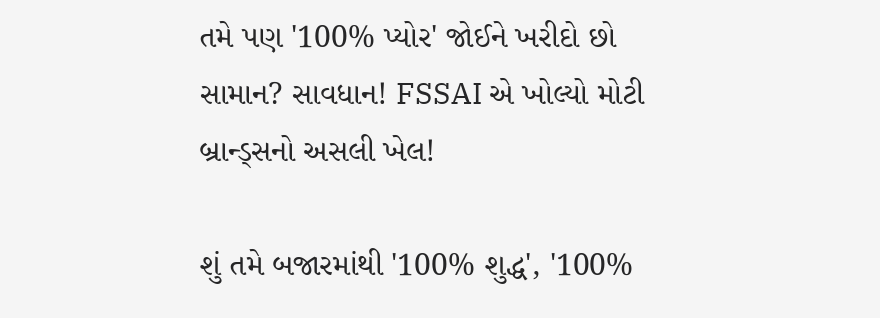તમે પણ '100% પ્યોર' જોઈને ખરીદો છો સામાન? સાવધાન! FSSAI એ ખોલ્યો મોટી બ્રાન્ડ્સનો અસલી ખેલ!

શું તમે બજારમાંથી '100% શુદ્ધ', '100%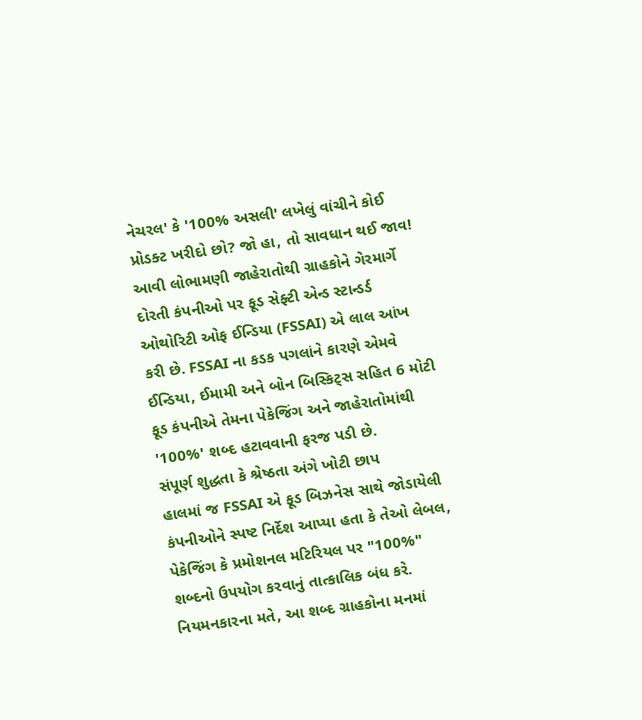નેચરલ' કે '100% અસલી' લખેલું વાંચીને કોઈ પ્રોડક્ટ ખરીદો છો? જો હા, તો સાવધાન થઈ જાવ! આવી લોભામણી જાહેરાતોથી ગ્રાહકોને ગેરમાર્ગે દોરતી કંપનીઓ પર ફૂડ સેફ્ટી એન્ડ સ્ટાન્ડર્ડ ઓથોરિટી ઓફ ઈન્ડિયા (FSSAI) એ લાલ આંખ કરી છે. FSSAI ના કડક પગલાંને કારણે એમવે ઈન્ડિયા, ઈમામી અને બોન બિસ્કિટ્સ સહિત 6 મોટી ફૂડ કંપનીએ તેમના પેકેજિંગ અને જાહેરાતોમાંથી '100%' શબ્દ હટાવવાની ફરજ પડી છે.
સંપૂર્ણ શુદ્ધતા કે શ્રેષ્ઠતા અંગે ખોટી છાપ
હાલમાં જ FSSAI એ ફૂડ બિઝનેસ સાથે જોડાયેલી કંપનીઓને સ્પષ્ટ નિર્દેશ આપ્યા હતા કે તેઓ લેબલ, પેકેજિંગ કે પ્રમોશનલ મટિરિયલ પર "100%" શબ્દનો ઉપયોગ કરવાનું તાત્કાલિક બંધ કરે. નિયમનકારના મતે, આ શબ્દ ગ્રાહકોના મનમાં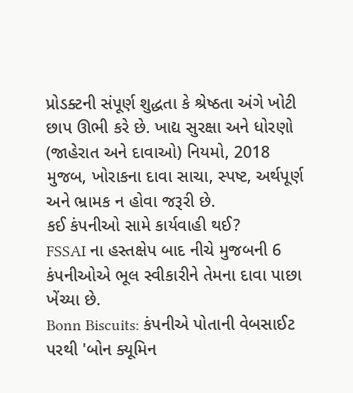પ્રોડક્ટની સંપૂર્ણ શુદ્ધતા કે શ્રેષ્ઠતા અંગે ખોટી છાપ ઊભી કરે છે. ખાદ્ય સુરક્ષા અને ધોરણો (જાહેરાત અને દાવાઓ) નિયમો, 2018 મુજબ, ખોરાકના દાવા સાચા, સ્પષ્ટ, અર્થપૂર્ણ અને ભ્રામક ન હોવા જરૂરી છે.
કઈ કંપનીઓ સામે કાર્યવાહી થઈ?
FSSAI ના હસ્તક્ષેપ બાદ નીચે મુજબની 6 કંપનીઓએ ભૂલ સ્વીકારીને તેમના દાવા પાછા ખેંચ્યા છે.
Bonn Biscuits: કંપનીએ પોતાની વેબસાઈટ પરથી 'બોન ક્યૂમિન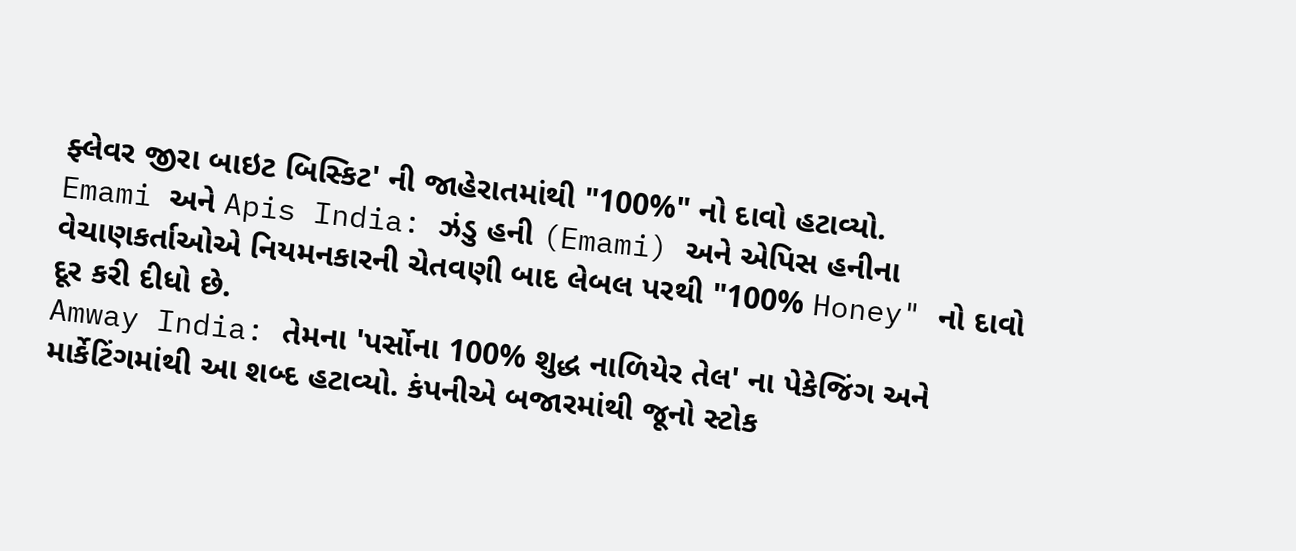ફ્લેવર જીરા બાઇટ બિસ્કિટ' ની જાહેરાતમાંથી "100%" નો દાવો હટાવ્યો.
Emami અને Apis India: ઝંડુ હની (Emami) અને એપિસ હનીના વેચાણકર્તાઓએ નિયમનકારની ચેતવણી બાદ લેબલ પરથી "100% Honey" નો દાવો દૂર કરી દીધો છે.
Amway India: તેમના 'પર્સોના 100% શુદ્ધ નાળિયેર તેલ' ના પેકેજિંગ અને માર્કેટિંગમાંથી આ શબ્દ હટાવ્યો. કંપનીએ બજારમાંથી જૂનો સ્ટોક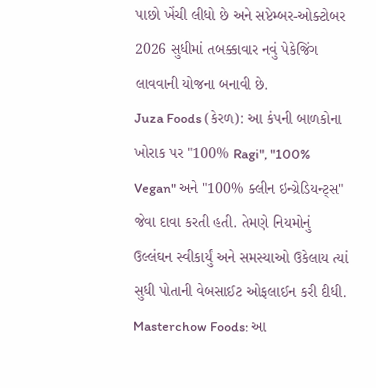પાછો ખેંચી લીધો છે અને સપ્ટેમ્બર-ઓક્ટોબર 2026 સુધીમાં તબક્કાવાર નવું પેકેજિંગ લાવવાની યોજના બનાવી છે.
Juza Foods (કેરળ): આ કંપની બાળકોના ખોરાક પર "100% Ragi", "100% Vegan" અને "100% ક્લીન ઇન્ગ્રેડિયન્ટ્સ" જેવા દાવા કરતી હતી. તેમણે નિયમોનું ઉલ્લંઘન સ્વીકાર્યું અને સમસ્યાઓ ઉકેલાય ત્યાં સુધી પોતાની વેબસાઈટ ઓફલાઈન કરી દીધી.
Masterchow Foods: આ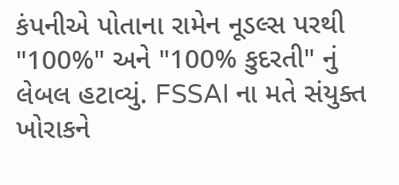કંપનીએ પોતાના રામેન નૂડલ્સ પરથી "100%" અને "100% કુદરતી" નું લેબલ હટાવ્યું. FSSAI ના મતે સંયુક્ત ખોરાકને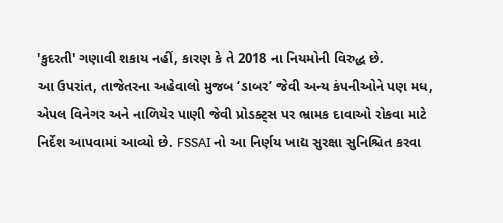'કુદરતી' ગણાવી શકાય નહીં, કારણ કે તે 2018 ના નિયમોની વિરુદ્ધ છે.
આ ઉપરાંત, તાજેતરના અહેવાલો મુજબ ‘ડાબર’ જેવી અન્ય કંપનીઓને પણ મધ, એપલ વિનેગર અને નાળિયેર પાણી જેવી પ્રોડક્ટ્સ પર ભ્રામક દાવાઓ રોકવા માટે નિર્દેશ આપવામાં આવ્યો છે. FSSAI નો આ નિર્ણય ખાદ્ય સુરક્ષા સુનિશ્ચિત કરવા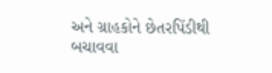અને ગ્રાહકોને છેતરપિંડીથી બચાવવા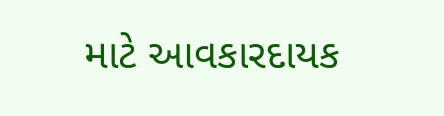માટે આવકારદાયક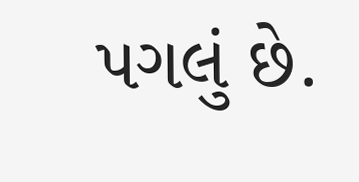પગલું છે.